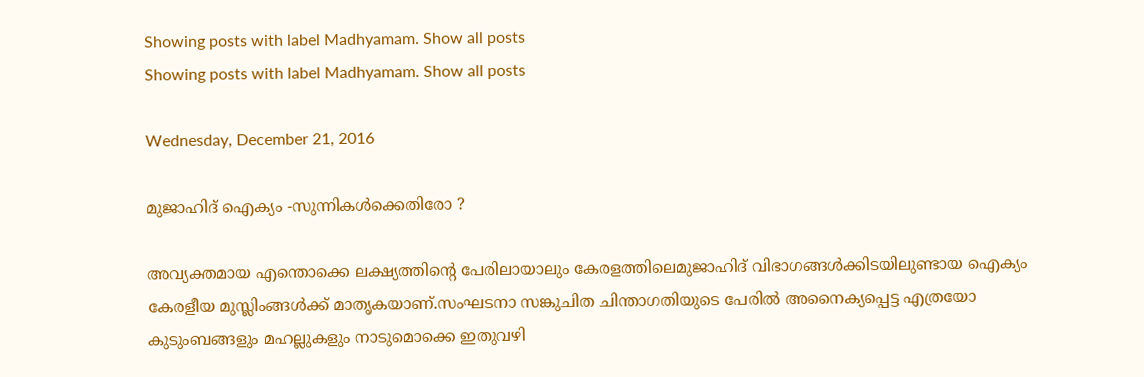Showing posts with label Madhyamam. Show all posts
Showing posts with label Madhyamam. Show all posts

Wednesday, December 21, 2016

മുജാഹിദ് ഐക്യം -സുന്നികള്‍ക്കെതിരോ ?

അവ്യക്തമായ എന്തൊക്കെ ലക്ഷ്യത്തിന്‍റെ പേരിലായാലും കേരളത്തിലെമുജാഹിദ് വിഭാഗങ്ങള്‍ക്കിടയിലുണ്ടായ ഐക്യം കേരളീയ മുസ്ലിംങ്ങള്‍ക്ക് മാതൃകയാണ്.സംഘടനാ സങ്കുചിത ചിന്താഗതിയുടെ പേരില്‍ അനൈക്യപ്പെട്ട എത്രയോ കുടുംബങ്ങളും മഹല്ലുകളും നാടുമൊക്കെ ഇതുവഴി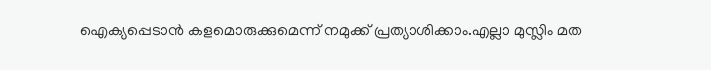ഐക്യപ്പെടാന്‍ കളമൊരുക്കുമെന്ന് നമുക്ക് പ്രത്യാശിക്കാം.എല്ലാ മുസ്ലിം മത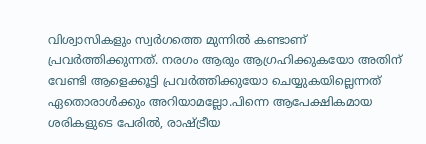വിശ്വാസികളും സ്വര്‍ഗത്തെ മുന്നില്‍ കണ്ടാണ് പ്രവര്‍ത്തിക്കുന്നത്. നരഗം ആരും ആഗ്രഹിക്കുകയോ അതിന് വേണ്ടി ആളെക്കൂട്ടി പ്രവര്‍ത്തിക്കുയോ ചെയ്യുകയില്ലെന്നത് ഏതൊരാള്‍ക്കും അറിയാമല്ലോ.പിന്നെ ആപേക്ഷികമായ ശരികളുടെ പേരില്‍, രാഷ്ട്രീയ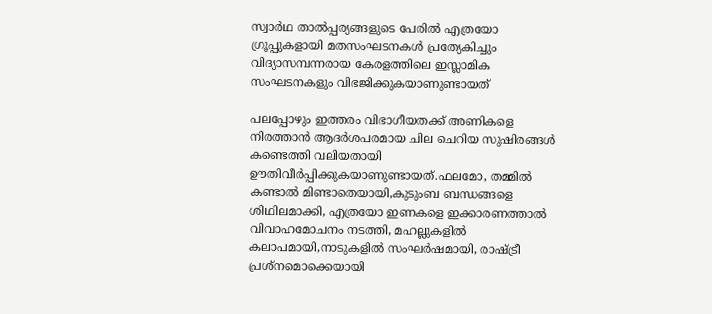സ്വാര്‍ഥ താല്‍പ്പര്യങ്ങളുടെ പേരില്‍ എത്രയോ ഗ്രൂപ്പുകളായി മതസംഘടനകള്‍ പ്രത്യേകിച്ചും വിദ്യാസമ്പന്നരായ കേരളത്തിലെ ഇസ്ലാമിക സംഘടനകളും വിഭജിക്കുകയാണുണ്ടായത്

പലപ്പോഴും ഇത്തരം വിഭാഗീയതക്ക് അണികളെ നിരത്താന്‍ ആദര്‍ശപരമായ ചില ചെറിയ സുഷിരങ്ങള്‍ കണ്ടെത്തി വലിയതായി ഊതിവീര്‍പ്പിക്കുകയാണുണ്ടായത്.ഫലമോ, തമ്മില്‍ കണ്ടാല്‍ മിണ്ടാതെയായി,കുടുംബ ബന്ധങ്ങളെ ശിഥിലമാക്കി, എത്രയോ ഇണകളെ ഇക്കാരണത്താല്‍ വിവാഹമോചനം നടത്തി, മഹല്ലുകളില്‍ കലാപമായി,നാടുകളില്‍ സംഘര്‍ഷമായി, രാഷ്ട്രീ പ്രശ്നമൊക്കെയായി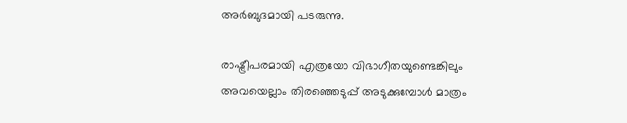അര്‍ബുദമായി പടരുന്നു.

രാഷ്ട്രീപരമായി എത്രയോ വിഭാഗീതയുണ്ടെങ്കിലും അവയെല്ലാം തിരഞ്ഞെടുപ്പ് അടുക്കുമ്പോള്‍ മാത്രം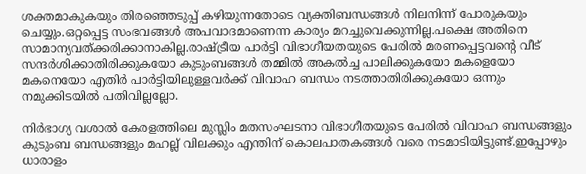ശക്തമാകുകയും തിരഞ്ഞെടുപ്പ് കഴിയുന്നതോടെ വ്യക്തിബന്ധങ്ങള്‍ നിലനിന്ന് പോരുകയും ചെയ്യും.ഒറ്റപ്പെട്ട സംഭവങ്ങള്‍ അപവാദമാണെന്ന കാര്യം മറച്ചുവെക്കുന്നില്ല.പക്ഷെ അതിനെ സാമാന്യവത്ക്കരിക്കാനാകില്ല.രാഷ്ട്രീയ പാര്‍ട്ടി വിഭാഗീയതയുടെ പേരില്‍ മരണപ്പെട്ടവന്‍റെ വീട് സന്ദര്‍ശിക്കാതിരിക്കുകയോ കുടുംബങ്ങള്‍ തമ്മില്‍ അകല്‍ച്ച പാലിക്കുകയോ മകളെയോ മകനെയോ എതിര്‍ പാര്‍ട്ടിയിലുള്ളവര്‍ക്ക് വിവാഹ ബന്ധം നടത്താതിരിക്കുകയോ ഒന്നും നമുക്കിടയില്‍ പതിവില്ലല്ലോ.

നിര്‍ഭാഗ്യ വശാല്‍ കേരളത്തിലെ മുസ്ലിം മതസംഘടനാ വിഭാഗീതയുടെ പേരില്‍ വിവാഹ ബന്ധങ്ങളും കുടുംബ ബന്ധങ്ങളും മഹല്ല് വിലക്കും എന്തിന് കൊലപാതകങ്ങള്‍ വരെ നടമാടിയിട്ടുണ്ട്.ഇപ്പോഴും ധാരാളം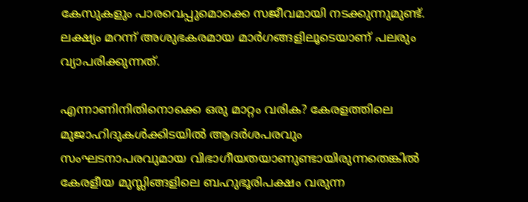കേസുകളും പാരവെപ്പുമൊക്കെ സജീവമായി നടക്കുന്നുമുണ്ട്. ലക്ഷ്യം മറന്ന് അശുഭകരമായ മാര്‍ഗങ്ങളിലൂടെയാണ് പലരും വ്യാപരിക്കുന്നത്.

എന്നാണിനിതിനൊക്കെ ഒരു മാറ്റം വരിക? കേരളത്തിലെ മുജാഹിദുകള്‍ക്കിടയില്‍ ആദര്‍ശപരവും സംഘടനാപരവുമായ വിഭാഗീയതയാണുണ്ടായിരുന്നതെങ്കില്‍ കേരളീയ മുസ്ലിങ്ങളിലെ ബഹുഭൂരിപക്ഷം വരുന്ന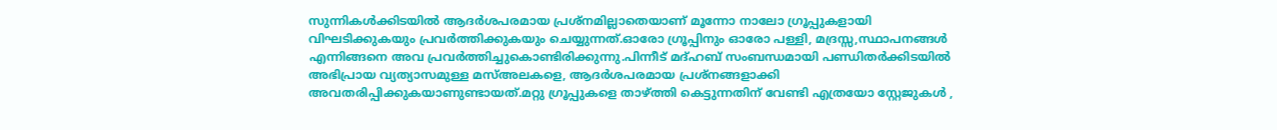സുന്നികള്‍ക്കിടയില്‍ ആദര്‍ശപരമായ പ്രശ്നമില്ലാതെയാണ് മൂന്നോ നാലോ ഗ്രൂപ്പുകളായി വിഘടിക്കുകയും പ്രവര്‍ത്തിക്കുകയും ചെയ്യുന്നത്.ഓരോ ഗ്രൂപ്പിനും ഓരോ പള്ളി, മദ്രസ്സ,സ്ഥാപനങ്ങള്‍ എന്നിങ്ങനെ അവ പ്രവര്‍ത്തിച്ചുകൊണ്ടിരിക്കുന്നു.പിന്നീട് മദ്ഹബ് സംബന്ധമായി പണ്ഡിതര്‍ക്കിടയില്‍ അഭിപ്രായ വ്യത്യാസമുള്ള മസ്അലകളെ, ആദര്‍ശപരമായ പ്രശ്നങ്ങളാക്കി അവതരിപ്പിക്കുകയാണുണ്ടായത്.മറ്റു ഗ്രൂപ്പുകളെ താഴ്ത്തി കെട്ടുന്നതിന് വേണ്ടി എത്രയോ സ്റ്റേജുകള്‍ ,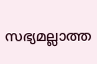സഭ്യമല്ലാത്ത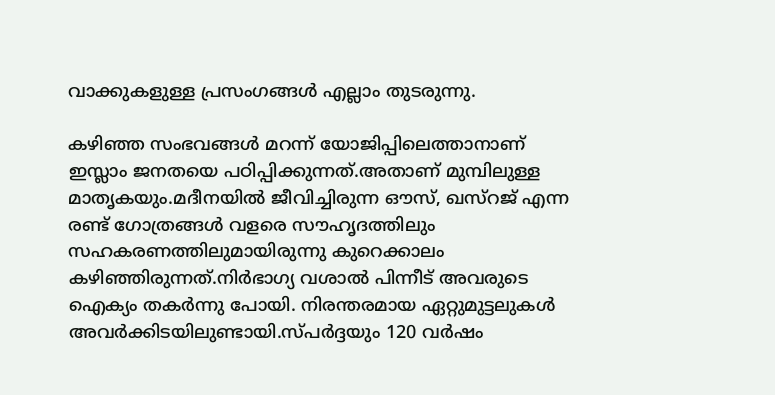വാക്കുകളുള്ള പ്രസംഗങ്ങള്‍ എല്ലാം തുടരുന്നു.

കഴിഞ്ഞ സംഭവങ്ങള്‍ മറന്ന് യോജിപ്പിലെത്താനാണ് ഇസ്ലാം ജനതയെ പഠിപ്പിക്കുന്നത്.അതാണ് മുമ്പിലുള്ള മാതൃകയും.മദീനയില്‍ ജീവിച്ചിരുന്ന ഔസ്, ഖസ്റജ് എന്ന രണ്ട് ഗോത്രങ്ങള്‍ വളരെ സൗഹൃദത്തിലും സഹകരണത്തിലുമായിരുന്നു കുറെക്കാലം കഴിഞ്ഞിരുന്നത്.നിര്‍ഭാഗ്യ വശാല്‍ പിന്നീട് അവരുടെ ഐക്യം തകര്‍ന്നു പോയി. നിരന്തരമായ ഏറ്റുമുട്ടലുകള്‍ അവര്‍ക്കിടയിലുണ്ടായി.സ്പര്‍ദ്ദയും 120 വര്‍ഷം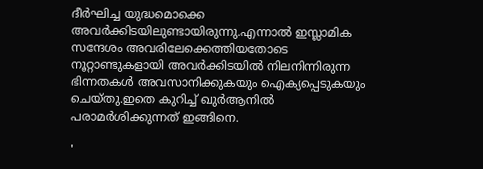ദീര്‍ഘിച്ച യുദ്ധമൊക്കെ അവര്‍ക്കിടയിലുണ്ടായിരുന്നു.എന്നാല്‍ ഇസ്ലാമിക സന്ദേശം അവരിലേക്കെത്തിയതോടെ നൂറ്റാണ്ടുകളായി അവര്‍ക്കിടയില്‍ നിലനിന്നിരുന്ന ഭിന്നതകള്‍ അവസാനിക്കുകയും ഐക്യപ്പെടുകയും ചെയ്തു.ഇതെ കുറിച്ച് ഖുര്‍ആനില്‍ പരാമര്‍ശിക്കുന്നത് ഇങ്ങിനെ.

'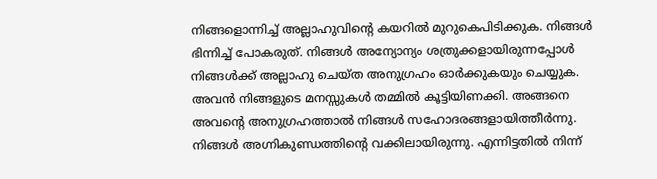നിങ്ങളൊന്നിച്ച് അല്ലാഹുവിന്‍റെ കയറില്‍ മുറുകെപിടിക്കുക. നിങ്ങള്‍ ഭിന്നിച്ച് പോകരുത്‌. നിങ്ങള്‍ അന്യോന്യം ശത്രുക്കളായിരുന്നപ്പോള്‍ നിങ്ങള്‍ക്ക് അല്ലാഹു ചെയ്ത അനുഗ്രഹം ഓര്‍ക്കുകയും ചെയ്യുക. അവന്‍ നിങ്ങളുടെ മനസ്സുകള്‍ തമ്മില്‍ കൂട്ടിയിണക്കി. അങ്ങനെ അവന്‍റെ അനുഗ്രഹത്താല്‍ നിങ്ങള്‍ സഹോദരങ്ങളായിത്തീര്‍ന്നു. നിങ്ങള്‍ അഗ്നികുണ്ഡത്തിന്‍റെ വക്കിലായിരുന്നു. എന്നിട്ടതില്‍ നിന്ന്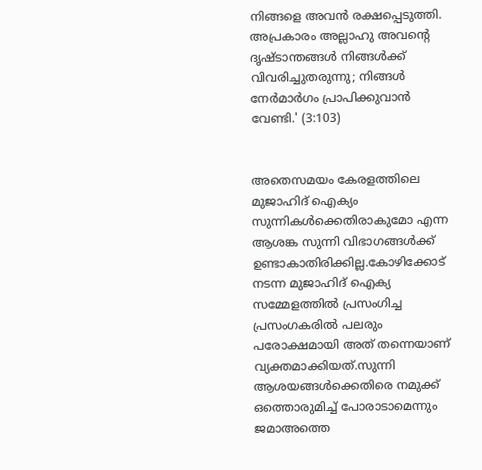നിങ്ങളെ അവന്‍ രക്ഷപ്പെടുത്തി. അപ്രകാരം അല്ലാഹു അവന്‍റെ ദൃഷ്ടാന്തങ്ങള്‍ നിങ്ങള്‍ക്ക് വിവരിച്ചുതരുന്നു; നിങ്ങള്‍ നേര്‍മാര്‍ഗം പ്രാപിക്കുവാന്‍ വേണ്ടി.' (3:103)


അതെസമയം കേരളത്തിലെ മുജാഹിദ് ഐക്യം സുന്നികള്‍ക്കെതിരാകുമോ എന്ന ആശങ്ക സുന്നി വിഭാഗങ്ങള്‍ക്ക് ഉണ്ടാകാതിരിക്കില്ല.കോഴിക്കോട് നടന്ന മുജാഹിദ് ഐക്യ സമ്മേളത്തില്‍ പ്രസംഗിച്ച പ്രസംഗകരില്‍ പലരും പരോക്ഷമായി അത് തന്നെയാണ് വ്യക്തമാക്കിയത്.സുന്നി ആശയങ്ങള്‍ക്കെതിരെ നമുക്ക് ഒത്തൊരുമിച്ച് പോരാടാമെന്നും ജമാഅത്തെ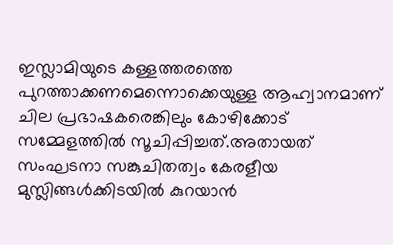ഇസ്ലാമിയുടെ കള്ളത്തരത്തെ പുറത്താക്കണമെന്നൊക്കെയുള്ള ആഹ്വാനമാണ് ചില പ്രഭാഷകരെങ്കിലും കോഴിക്കോട് സമ്മേളത്തില്‍ സൂചിപ്പിച്ചത്.അതായത് സംഘടനാ സങ്കുചിതത്വം കേരളീയ മുസ്ലിങ്ങള്‍ക്കിടയില്‍ കുറയാന്‍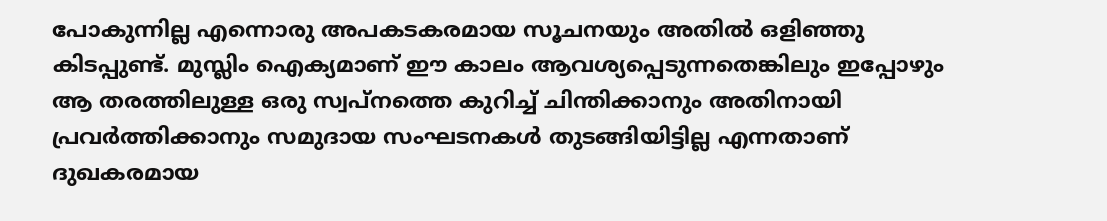പോകുന്നില്ല എന്നൊരു അപകടകരമായ സൂചനയും അതില്‍ ഒളിഞ്ഞു കിടപ്പുണ്ട്. മുസ്ലിം ഐക്യമാണ് ഈ കാലം ആവശ്യപ്പെടുന്നതെങ്കിലും ഇപ്പോഴും ആ തരത്തിലുള്ള ഒരു സ്വപ്നത്തെ കുറിച്ച് ചിന്തിക്കാനും അതിനായി പ്രവര്‍ത്തിക്കാനും സമുദായ സംഘടനകള്‍ തുടങ്ങിയിട്ടില്ല എന്നതാണ് ദുഖകരമായ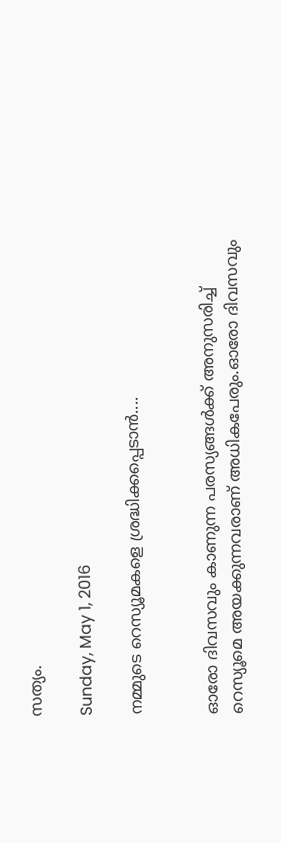സത്യം.

Sunday, May 1, 2016

നമ്മുടെ റെസ്യൂമകളെ ശ്രദ്ധിക്കപ്പെടാന്‍....


ഓരോ ദിവസവും കാണുന്ന പരസ്യങ്ങള്‍ക്ക് അനുസരിച്ച് റെസ്യൂമെ അയക്കുന്നവരാണ് അധികപേരും.ഓരോ ദിവസവും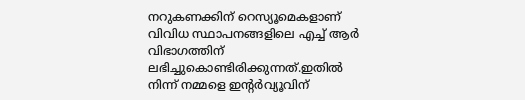നറുകണക്കിന് റെസ്യൂമെകളാണ് വിവിധ സ്ഥാപനങ്ങളിലെ എച്ച് ആര്‍ വിഭാഗത്തിന് ലഭിച്ചുകൊണ്ടിരിക്കുന്നത്.ഇതില്‍ നിന്ന് നമ്മളെ ഇന്‍റര്‍വ്യൂവിന്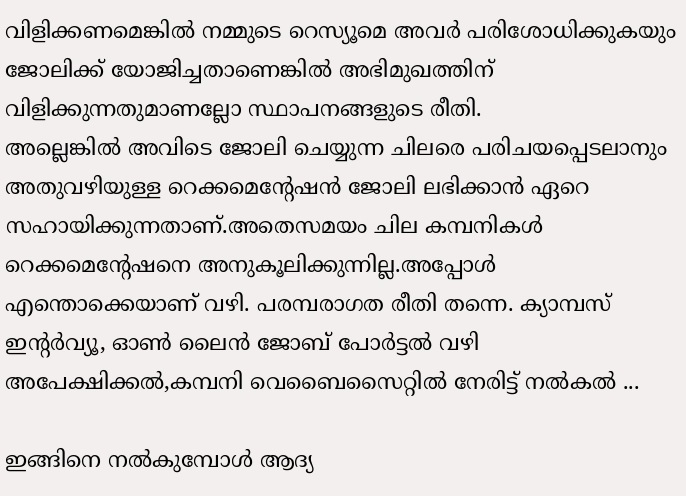വിളിക്കണമെങ്കില്‍ നമ്മുടെ റെസ്യൂമെ അവര്‍ പരിശോധിക്കുകയും ജോലിക്ക് യോജിച്ചതാണെങ്കില്‍ അഭിമുഖത്തിന് വിളിക്കുന്നതുമാണല്ലോ സ്ഥാപനങ്ങളുടെ രീതി.
അല്ലെങ്കില്‍ അവിടെ ജോലി ചെയ്യുന്ന ചിലരെ പരിചയപ്പെടലാനും അതുവഴിയുള്ള റെക്കമെന്‍റേഷന്‍ ജോലി ലഭിക്കാന്‍ ഏറെ സഹായിക്കുന്നതാണ്.അതെസമയം ചില കമ്പനികള്‍ റെക്കമെന്‍റേഷനെ അനുകൂലിക്കുന്നില്ല.അപ്പോള്‍ എന്തൊക്കെയാണ് വഴി. പരമ്പരാഗത രീതി തന്നെ. ക്യാമ്പസ് ഇന്‍റര്‍വ്യൂ, ഓണ്‍ ലൈന്‍ ജോബ് പോര്‍ട്ടല്‍ വഴി അപേക്ഷിക്കല്‍,കമ്പനി വെബൈസൈറ്റില്‍ നേരിട്ട് നല്‍കല്‍ ...

ഇങ്ങിനെ നല്‍കുമ്പോള്‍ ആദ്യ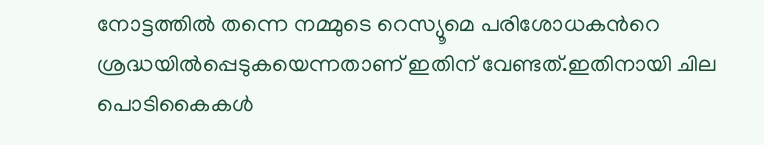നോട്ടത്തില്‍ തന്നെ നമ്മുടെ റെസ്യൂമെ പരിശോധകന്‍റെ ശ്രദ്ധയില്‍പ്പെടുകയെന്നതാണ് ഇതിന് വേണ്ടത്.ഇതിനായി ചില പൊടികൈകള്‍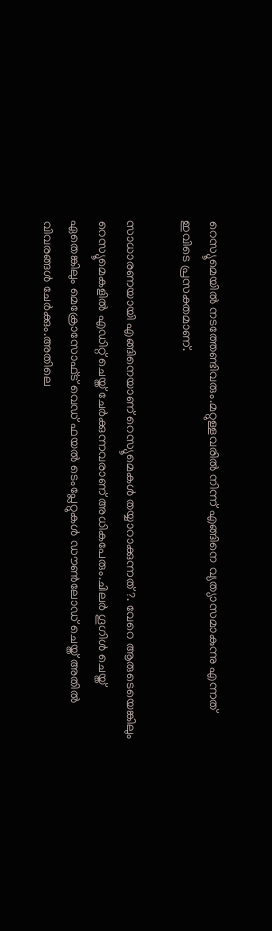റെസ്യൂമെയില്‍ നടത്തേണ്ടിവരും.മറ്റുള്ളവരില്‍ നിന്ന് എങ്ങിനെ വ്യത്യാസമാകുന്നു എന്നത് ഇവിടെ പ്രസക്തമാണ്.

സാധാരണയായി എങ്ങിനെയാണ് റെസ്യൂമെകള്‍ തയ്യാറാക്കുന്നത് ?. വേറെ ആരുടെയെങ്കിലും റെസ്യൂമെകളില്‍ എഡിറ്റ് ചെയ്ത് ചേര്‍ക്കുന്നവരാണ് അധികപേരും.ചിലര്‍ ഗൂഗിള്‍ ചെയ്ത് ഏതെങ്കിലും മെക്രോസോഫ്ട് വെഡ് ഫയല്‍ ടെംപ്ലേറ്റുകള്‍ ഡൗണ്‍ലോഡ് ചെയ്ത് അതില്‍ വിവരങ്ങള്‍ ചേര്‍ക്കും.അതിലെ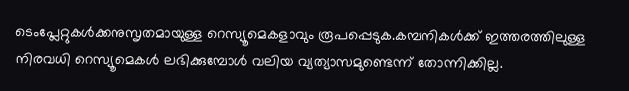ടെംപ്ലേറ്റുകള്‍ക്കനുസൃതമായുള്ള റെസ്യൂമെകളാവും രൂപപ്പെടുക.കമ്പനികള്‍ക്ക് ഇത്തരത്തിലുള്ള നിരവധി റെസ്യൂമെകള്‍ ലഭിക്കുമ്പോള്‍ വലിയ വ്യത്യാസമുണ്ടെന്ന് തോന്നിക്കില്ല.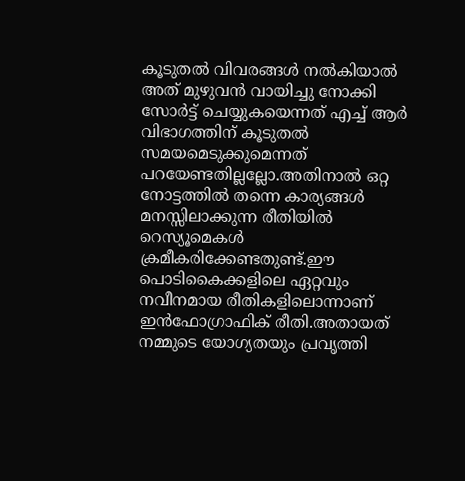കൂടുതല്‍ വിവരങ്ങള്‍ നല്‍കിയാല്‍ അത് മുഴുവന്‍ വായിച്ചു നോക്കി സോര്‍ട്ട് ചെയ്യുകയെന്നത് എച്ച് ആര്‍ വിഭാഗത്തിന് കൂടുതല്‍ സമയമെടുക്കുമെന്നത് പറയേണ്ടതില്ലല്ലോ.അതിനാല്‍ ഒറ്റ നോട്ടത്തില്‍ തന്നെ കാര്യങ്ങള്‍ മനസ്സിലാക്കുന്ന രീതിയില്‍ റെസ്യൂമെകള്‍ ക്രമീകരിക്കേണ്ടതുണ്ട്.ഈ പൊടികൈക്കളിലെ ഏറ്റവും നവീനമായ രീതികളിലൊന്നാണ് ഇന്‍ഫോഗ്രാഫിക് രീതി.അതായത് നമ്മുടെ യോഗ്യതയും പ്രവൃത്തി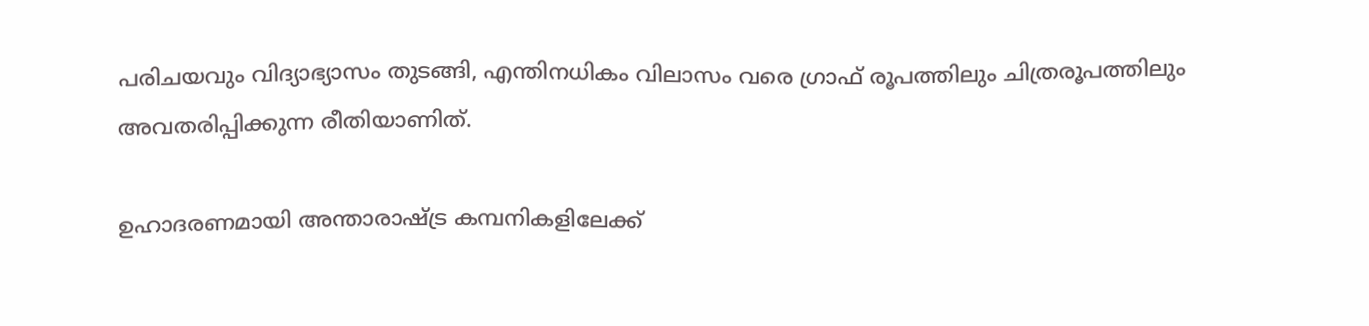പരിചയവും വിദ്യാഭ്യാസം തുടങ്ങി, എന്തിനധികം വിലാസം വരെ ഗ്രാഫ് രൂപത്തിലും ചിത്രരൂപത്തിലും അവതരിപ്പിക്കുന്ന രീതിയാണിത്.

ഉഹാദരണമായി അന്താരാഷ്ട്ര കമ്പനികളിലേക്ക്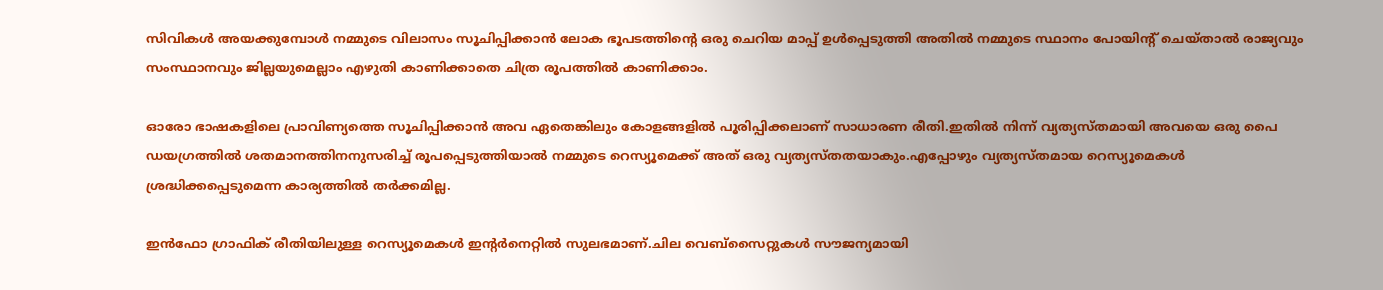സിവികള്‍ അയക്കുമ്പോള്‍ നമ്മുടെ വിലാസം സൂചിപ്പിക്കാന്‍ ലോക ഭൂപടത്തിന്‍റെ ഒരു ചെറിയ മാപ്പ് ഉള്‍പ്പെടുത്തി അതില്‍ നമ്മുടെ സ്ഥാനം പോയിന്‍റ് ചെയ്താല്‍ രാജ്യവും സംസ്ഥാനവും ജില്ലയുമെല്ലാം എഴുതി കാണിക്കാതെ ചിത്ര രൂപത്തില്‍ കാണിക്കാം.

ഓരോ ഭാഷകളിലെ പ്രാവിണ്യത്തെ സൂചിപ്പിക്കാന്‍ അവ ഏതെങ്കിലും കോളങ്ങളില്‍ പൂരിപ്പിക്കലാണ് സാധാരണ രീതി.ഇതില്‍ നിന്ന് വ്യത്യസ്തമായി അവയെ ഒരു പൈ ഡയഗ്രത്തില്‍ ശതമാനത്തിനനുസരിച്ച് രൂപപ്പെടുത്തിയാല്‍ നമ്മുടെ റെസ്യൂമെക്ക് അത് ഒരു വ്യത്യസ്തതയാകും.എപ്പോഴും വ്യത്യസ്തമായ റെസ്യൂമെകള്‍ ശ്രദ്ധിക്കപ്പെടുമെന്ന കാര്യത്തില്‍ തര്‍ക്കമില്ല.

ഇന്‍ഫോ ഗ്രാഫിക് രീതിയിലുള്ള റെസ്യൂമെകള്‍ ഇന്‍റര്‍നെറ്റില്‍ സുലഭമാണ്.ചില വെബ്സൈറ്റുകള്‍ സൗജന്യമായി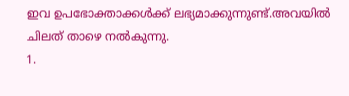ഇവ ഉപഭോക്താക്കള്‍ക്ക് ലഭ്യമാക്കുന്നുണ്ട്.അവയില്‍ ചിലത് താഴെ നല്‍കുന്നു.
1.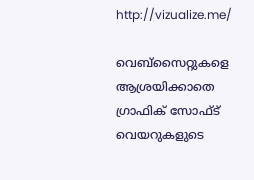http://vizualize.me/

വെബ്സൈറ്റുകളെ ആശ്രയിക്കാതെ ഗ്രാഫിക് സോഫ്ട് വെയറുകളുടെ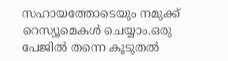സഹായത്തോടെയും നമുക്ക് റെസ്യൂമെകള്‍ ചെയ്യാം.ഒരു പേജില്‍ തന്നെ കൂടുതല്‍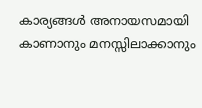കാര്യങ്ങള്‍ അനായസമായി കാണാനും മനസ്സിലാക്കാനും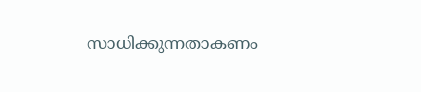സാധിക്കുന്നതാകണം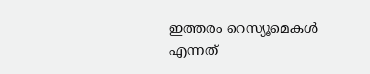ഇത്തരം റെസ്യൂമെകള്‍ എന്നത്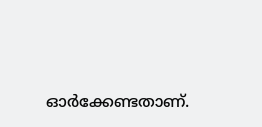ഓര്‍ക്കേണ്ടതാണ്.